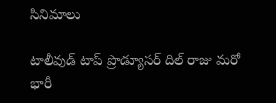సినిమాలు

టాలీవుడ్ టాప్ ప్రొడ్యూసర్ దిల్ రాజు మరో భారీ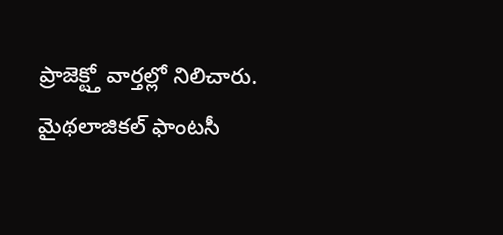ప్రాజెక్ట్తో వార్తల్లో నిలిచారు. మైథలాజికల్ ఫాంటసీ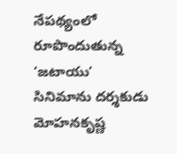నేపథ్యంలో రూపొందుతున్న ‘జటాయు’ సినిమాను దర్శకుడు మోహనకృష్ణ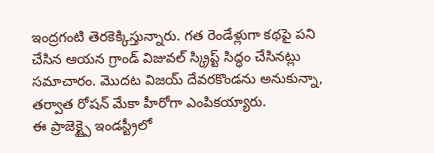ఇంద్రగంటి తెరకెక్కిస్తున్నారు. గత రెండేళ్లుగా కథపై పని చేసిన ఆయన గ్రాండ్ విజువల్ స్క్రిప్ట్ సిద్ధం చేసినట్లు సమాచారం. మొదట విజయ్ దేవరకొండను అనుకున్నా, తర్వాత రోషన్ మేకా హీరోగా ఎంపికయ్యారు.
ఈ ప్రాజెక్ట్పై ఇండస్ట్రీలో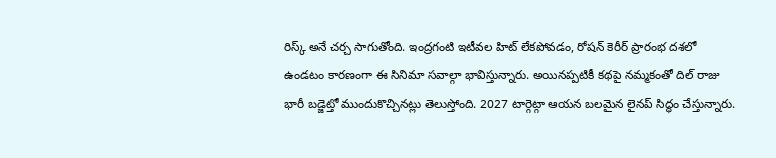రిస్క్ అనే చర్చ సాగుతోంది. ఇంద్రగంటి ఇటీవల హిట్ లేకపోవడం, రోషన్ కెరీర్ ప్రారంభ దశలో ఉండటం కారణంగా ఈ సినిమా సవాల్గా భావిస్తున్నారు. అయినప్పటికీ కథపై నమ్మకంతో దిల్ రాజు భారీ బడ్జెట్తో ముందుకొచ్చినట్లు తెలుస్తోంది. 2027 టార్గెట్గా ఆయన బలమైన లైనప్ సిద్ధం చేస్తున్నారు.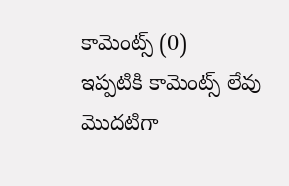కామెంట్స్ (0)
ఇప్పటికి కామెంట్స్ లేవు
మొదటిగా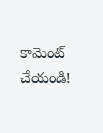కామెంట్ చేయండి!